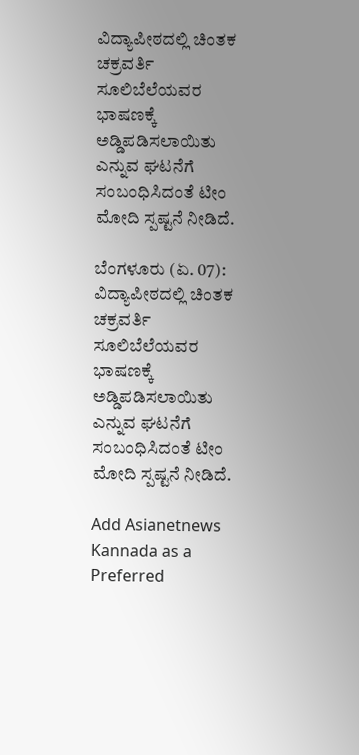ವಿದ್ಯಾಪೀಠದಲ್ಲಿ ಚಿಂತಕ ಚಕ್ರವರ್ತಿ ಸೂಲಿಬೆಲೆಯವರ ಭಾಷಣಕ್ಕೆ ಅಡ್ಡಿಪಡಿಸಲಾಯಿತು ಎನ್ನುವ ಘಟನೆಗೆ ಸಂಬಂಧಿಸಿದಂತೆ ಟೀಂ ಮೋದಿ ಸ್ಪಷ್ಟನೆ ನೀಡಿದೆ.

ಬೆಂಗಳೂರು (ಏ. 07): ವಿದ್ಯಾಪೀಠದಲ್ಲಿ ಚಿಂತಕ ಚಕ್ರವರ್ತಿ ಸೂಲಿಬೆಲೆಯವರ ಭಾಷಣಕ್ಕೆ ಅಡ್ಡಿಪಡಿಸಲಾಯಿತು ಎನ್ನುವ ಘಟನೆಗೆ ಸಂಬಂಧಿಸಿದಂತೆ ಟೀಂ ಮೋದಿ ಸ್ಪಷ್ಟನೆ ನೀಡಿದೆ.

Add Asianetnews Kannada as a Preferred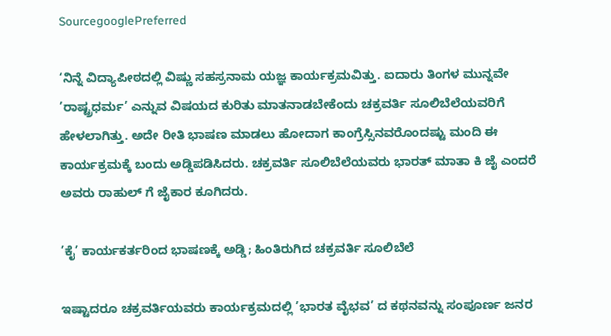SourcegooglePreferred

‘ನಿನ್ನೆ ವಿದ್ಯಾಪೀಠದಲ್ಲಿ ವಿಷ್ಣು ಸಹಸ್ರನಾಮ ಯಜ್ಞ ಕಾರ್ಯಕ್ರಮವಿತ್ತು. ಐದಾರು ತಿಂಗಳ ಮುನ್ನವೇ ’ರಾಷ್ಟ್ರಧರ್ಮ’ ಎನ್ನುವ ವಿಷಯದ ಕುರಿತು ಮಾತನಾಡಬೇಕೆಂದು ಚಕ್ರವರ್ತಿ ಸೂಲಿಬೆಲೆಯವರಿಗೆ ಹೇಳಲಾಗಿತ್ತು. ಅದೇ ರೀತಿ ಭಾಷಣ ಮಾಡಲು ಹೋದಾಗ ಕಾಂಗ್ರೆಸ್ಸಿನವರೊಂದಷ್ಟು ಮಂದಿ ಈ ಕಾರ್ಯಕ್ರಮಕ್ಕೆ ಬಂದು ಅಡ್ಡಿಪಡಿಸಿದರು. ಚಕ್ರವರ್ತಿ ಸೂಲಿಬೆಲೆಯವರು ಭಾರತ್ ಮಾತಾ ಕಿ ಜೈ ಎಂದರೆ ಅವರು ರಾಹುಲ್ ಗೆ ಜೈಕಾರ ಕೂಗಿದರು.

’ಕೈ’ ಕಾರ್ಯಕರ್ತರಿಂದ ಭಾಷಣಕ್ಕೆ ಅಡ್ಡಿ; ಹಿಂತಿರುಗಿದ ಚಕ್ರವರ್ತಿ ಸೂಲಿಬೆಲೆ

ಇಷ್ಟಾದರೂ ಚಕ್ರವರ್ತಿಯವರು ಕಾರ್ಯಕ್ರಮದಲ್ಲಿ ’ಭಾರತ ವೈಭವ’ ದ ಕಥನವನ್ನು ಸಂಪೂರ್ಣ ಜನರ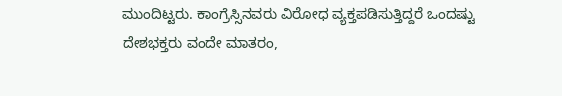ಮುಂದಿಟ್ಟರು. ಕಾಂಗ್ರೆಸ್ಸಿನವರು ವಿರೋಧ ವ್ಯಕ್ತಪಡಿಸುತ್ತಿದ್ದರೆ ಒಂದಷ್ಟು ದೇಶಭಕ್ತರು ವಂದೇ ಮಾತರಂ,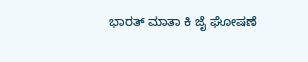ಭಾರತ್ ಮಾತಾ ಕಿ ಜೈ ಘೋಷಣೆ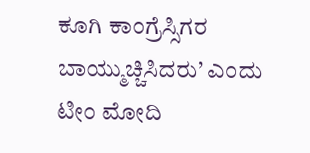ಕೂಗಿ ಕಾಂಗ್ರೆಸ್ಸಿಗರ ಬಾಯ್ಮುಚ್ಚಿಸಿದರು’ ಎಂದು ಟೀಂ ಮೋದಿ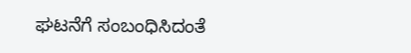ಘಟನೆಗೆ ಸಂಬಂಧಿಸಿದಂತೆ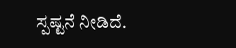ಸ್ಪಷ್ಟನೆ ನೀಡಿದೆ.